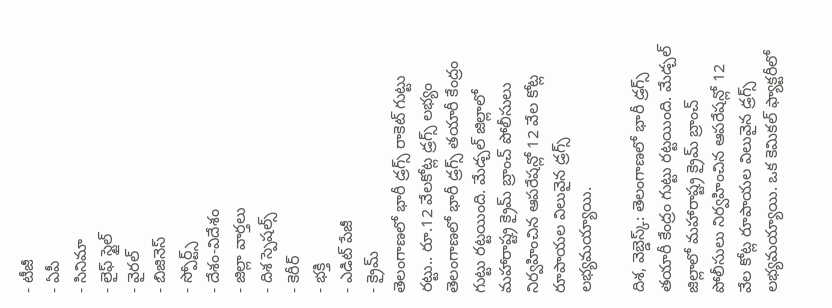- టీజీ
- ఏపీ
- సినిమా
- లైఫ్ స్టైల్
- వైరల్
- బిజినెస్
- స్పోర్ట్స్
- దేశం-విదేశం
- జిల్లా వార్తలు
- దిశ స్పెషల్స్
- కెరీర్
- భక్తి
- ఎడిట్ పేజీ
- క్రైమ్
తెలంగాణలో భారీ డ్రగ్స్ రాకెట్ గుట్టు రట్టు.. రూ.12 వేలకోట్ల డ్రగ్స్ లభ్యం
తెలంగాణలో భారీ డ్రగ్స్ తయారీ కేంద్రం గుట్టు రట్టయింది. మేడ్చల్ జిల్లాలో మహారాష్ట్ర క్రైమ్ బ్రాంచ్ పోలీసులు నిర్వహించిన ఆపరేషన్లో 12 వేల కోట్ల రూపాయల విలువైన డ్రగ్స్ లభ్యమయ్యాయి.

దిశ, వెబ్డెస్క్: తెలంగాణలో భారీ డ్రగ్స్ తయారీ కేంద్రం గుట్టు రట్టయింది. మేడ్చల్ జిల్లాలో మహారాష్ట్ర క్రైమ్ బ్రాంచ్ పోలీసులు నిర్వహించిన ఆపరేషన్లో 12 వేల కోట్ల రూపాయల విలువైన డ్రగ్స్ లభ్యమయ్యాయి. ఒక కెమికల్ ఫ్యాక్టరీలో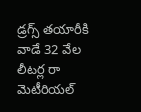డ్రగ్స్ తయారీకి వాడే 32 వేల లీటర్ల రా మెటీరియల్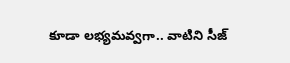కూడా లభ్యమవ్వగా.. వాటిని సీజ్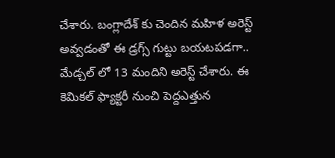చేశారు. బంగ్లాదేశ్ కు చెందిన మహిళ అరెస్ట్ అవ్వడంతో ఈ డ్రగ్స్ గుట్టు బయటపడగా.. మేడ్చల్ లో 13 మందిని అరెస్ట్ చేశారు. ఈ కెమికల్ ఫ్యాక్టరీ నుంచి పెద్దఎత్తున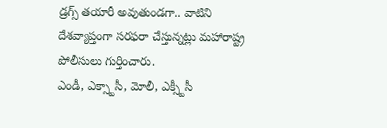డ్రగ్స్ తయారీ అవుతుండగా.. వాటిని దేశవ్యాప్తంగా సరఫరా చేస్తున్నట్లు మహారాష్ట్ర పోలీసులు గుర్తించారు.
ఎండీ, ఎక్స్టాసీ, మోలీ, ఎక్స్టీసీ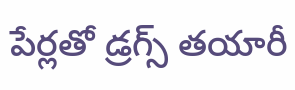పేర్లతో డ్రగ్స్ తయారీ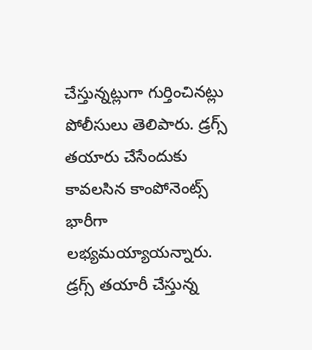చేస్తున్నట్లుగా గుర్తించినట్లు పోలీసులు తెలిపారు. డ్రగ్స్ తయారు చేసేందుకు కావలసిన కాంపోనెంట్స్ భారీగా లభ్యమయ్యాయన్నారు. డ్రగ్స్ తయారీ చేస్తున్న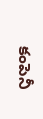కంపెనీ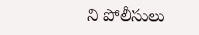ని పోలీసులు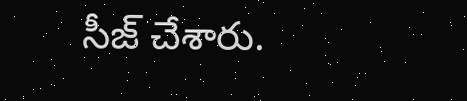సీజ్ చేశారు.